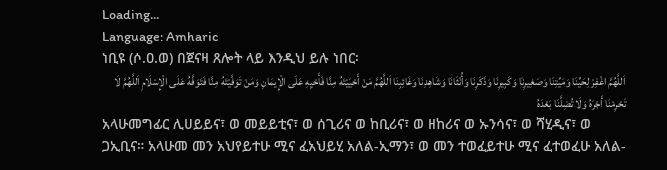Loading...
Language: Amharic
ነቢዩ (ሶ.ዐ.ወ) በጀናዛ ጸሎት ላይ እንዲህ ይሉ ነበር፡
اَللَّهُمَّ اغْفِرْ لِحَيِّنَا وَمَيِّتِنَا وَصَغِيرِنَا وَكَبِيرِنَا وَذَكَرِنَا وَأُنْثَانَا وَشَاهِدِنَا وَغَائِبِنَا اَللَّهُمَّ مَنْ أَحْيَيْتَهُ مِنَّا فَأَحْيِهِ عَلَى الْإِيمَانِ وَمَنْ تَوَفَّيْتَهُ مِنَّا فَتَوَفَّهُ عَلَى الْإِسْلَامِ اَللَّهُمَّ لَا تَحْرِمْنَا أَجْرَهُ وَلَا تُضِلَّنَا بَعْدَهُ
አላሁመግፊር ሊሀይይና፣ ወ መይይቲና፣ ወ ሰጊሪና ወ ከቢሪና፣ ወ ዘከሪና ወ ኡንሳና፣ ወ ሻሂዲና፣ ወ ጋኢቢና። አላሁመ መን አህየይተሁ ሚና ፈአህይሂ አለል-ኢማን፣ ወ መን ተወፈይተሁ ሚና ፈተወፈሁ አለል-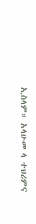ኢስላም። አላሁመ ላ ተህሪምና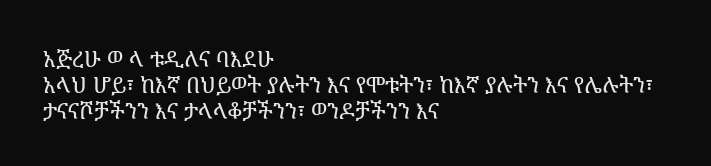አጅረሁ ወ ላ ቱዲለና ባእደሁ
አላህ ሆይ፣ ከእኛ በህይወት ያሉትን እና የሞቱትን፣ ከእኛ ያሉትን እና የሌሉትን፣ ታናናሾቻችንን እና ታላላቆቻችንን፣ ወንዶቻችንን እና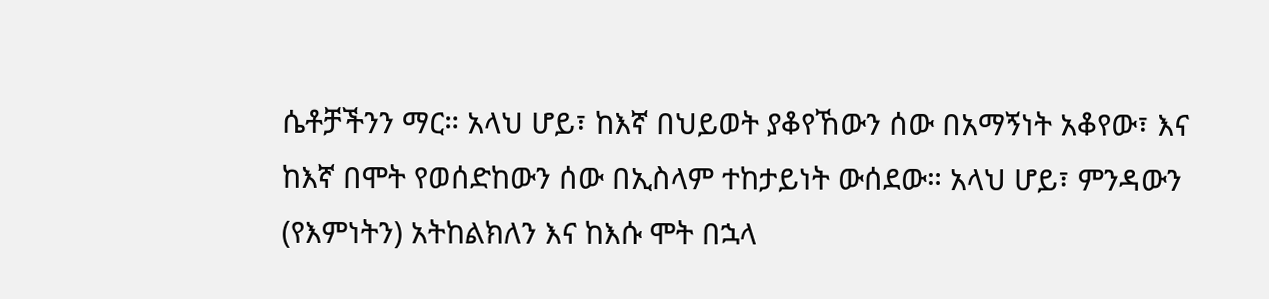ሴቶቻችንን ማር። አላህ ሆይ፣ ከእኛ በህይወት ያቆየኸውን ሰው በአማኝነት አቆየው፣ እና ከእኛ በሞት የወሰድከውን ሰው በኢስላም ተከታይነት ውሰደው። አላህ ሆይ፣ ምንዳውን (የእምነትን) አትከልክለን እና ከእሱ ሞት በኋላ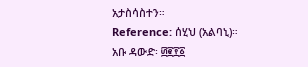አታስሳስተን።
Reference: ሰሂህ (አልባኒ)። አቡ ዳውድ፡ ፴፪፻፩